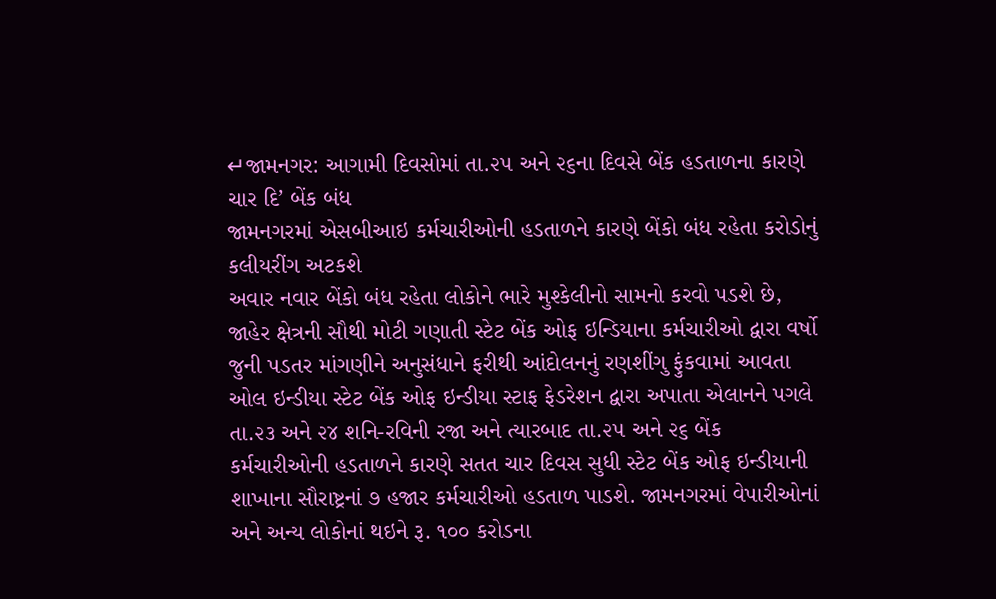↵જામનગર: આગામી દિવસોમાં તા.૨૫ અને ૨૬ના દિવસે બેંક હડતાળના કારણે ચાર દિ’ બેંક બંધ
જામનગરમાં એસબીઆઇ કર્મચારીઓની હડતાળને કારણે બેંકો બંધ રહેતા કરોડોનું કલીયરીંગ અટકશે
અવાર નવાર બેંકો બંધ રહેતા લોકોને ભારે મુશ્કેલીનો સામનો કરવો પડશે છે, જાહેર ક્ષેત્રની સૌથી મોટી ગણાતી સ્ટેટ બેંક ઓફ ઇન્ડિયાના કર્મચારીઓ દ્વારા વર્ષો જુની પડતર માંગણીને અનુસંધાને ફરીથી આંદોલનનું રણશીંગુ ફુંકવામાં આવતા ઓલ ઇન્ડીયા સ્ટેટ બેંક ઓફ ઇન્ડીયા સ્ટાફ ફેડરેશન દ્વારા અપાતા એલાનને પગલે તા.૨૩ અને ૨૪ શનિ-રવિની રજા અને ત્યારબાદ તા.૨૫ અને ૨૬ બેંક કર્મચારીઓની હડતાળને કારણે સતત ચાર દિવસ સુધી સ્ટેટ બેંક ઓફ ઇન્ડીયાની શાખાના સૌરાષ્ટ્રનાં ૭ હજાર કર્મચારીઓ હડતાળ પાડશે. જામનગરમાં વેપારીઓનાં અને અન્ય લોકોનાં થઇને રૂ. ૧૦૦ કરોડના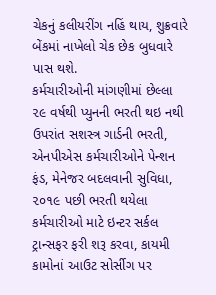ચેકનું કલીયરીંગ નહિં થાય, શુક્રવારે બેંકમાં નાખેલો ચેક છેક બુધવારે પાસ થશે.
કર્મચારીઓની માંગણીમાં છેલ્લા ૨૯ વર્ષથી પ્યુનની ભરતી થઇ નથી ઉપરાંત સશસ્ત્ર ગાર્ડની ભરતી, એનપીએસ કર્મચારીઓને પેન્શન ફંડ, મેનેજર બદલવાની સુવિધા, ૨૦૧૯ પછી ભરતી થયેલા કર્મચારીઓ માટે ઇન્ટર સર્કલ ટ્રાન્સફર ફરી શરૂ કરવા, કાયમી કામોનાં આઉટ સોર્સીગ પર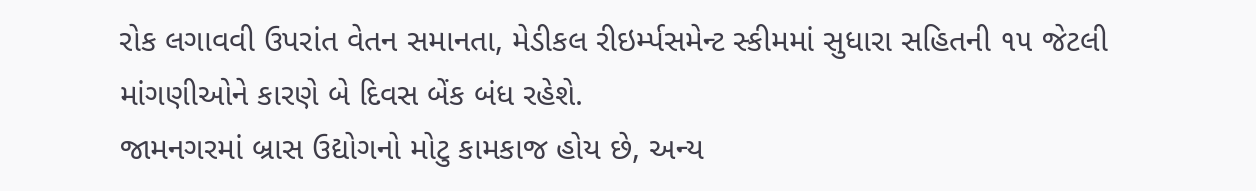રોક લગાવવી ઉપરાંત વેતન સમાનતા, મેડીકલ રીઇર્મ્પસમેન્ટ સ્કીમમાં સુધારા સહિતની ૧૫ જેટલી માંગણીઓને કારણે બે દિવસ બેંક બંધ રહેશે.
જામનગરમાં બ્રાસ ઉદ્યોગનો મોટુ કામકાજ હોય છે, અન્ય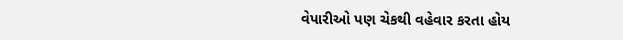વેપારીઓ પણ ચેકથી વહેવાર કરતા હોય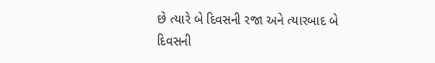છે ત્યારે બે દિવસની રજા અને ત્યારબાદ બે દિવસની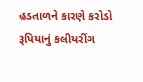હડતાળને કારણે કરોડો રૂપિયાનું કલીયરીંગ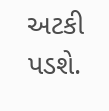અટકી પડશે.